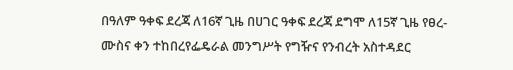በዓለም ዓቀፍ ደረጃ ለ16ኛ ጊዜ በሀገር ዓቀፍ ደረጃ ደግሞ ለ15ኛ ጊዜ የፀረ-ሙስና ቀን ተከበረየፌዴራል መንግሥት የግዥና የንብረት አስተዳደር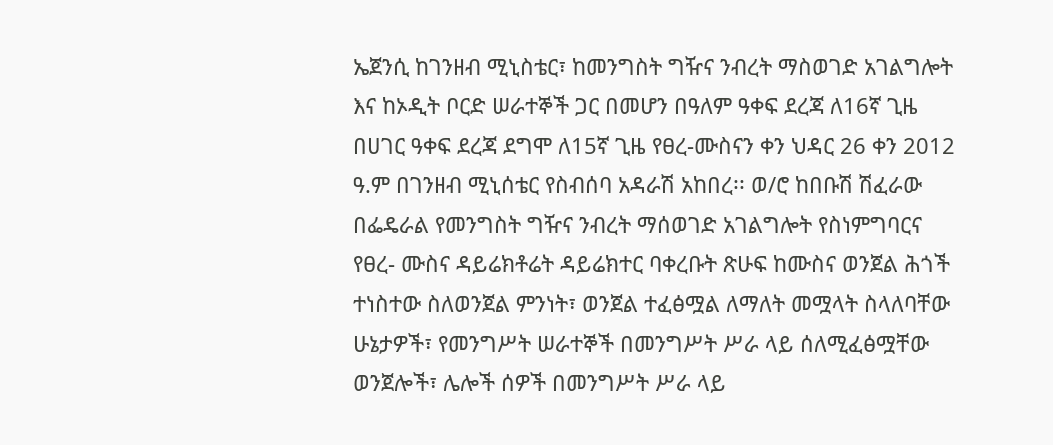ኤጀንሲ ከገንዘብ ሚኒስቴር፣ ከመንግስት ግዥና ንብረት ማስወገድ አገልግሎት እና ከኦዲት ቦርድ ሠራተኞች ጋር በመሆን በዓለም ዓቀፍ ደረጃ ለ16ኛ ጊዜ በሀገር ዓቀፍ ደረጃ ደግሞ ለ15ኛ ጊዜ የፀረ-ሙስናን ቀን ህዳር 26 ቀን 2012 ዓ.ም በገንዘብ ሚኒሰቴር የስብሰባ አዳራሽ አከበረ፡፡ ወ/ሮ ከበቡሽ ሽፈራው በፌዴራል የመንግስት ግዥና ንብረት ማሰወገድ አገልግሎት የስነምግባርና የፀረ- ሙስና ዳይሬክቶሬት ዳይሬክተር ባቀረቡት ጽሁፍ ከሙስና ወንጀል ሕጎች ተነስተው ስለወንጀል ምንነት፣ ወንጀል ተፈፅሟል ለማለት መሟላት ስላለባቸው ሁኔታዎች፣ የመንግሥት ሠራተኞች በመንግሥት ሥራ ላይ ሰለሚፈፅሟቸው ወንጀሎች፣ ሌሎች ሰዎች በመንግሥት ሥራ ላይ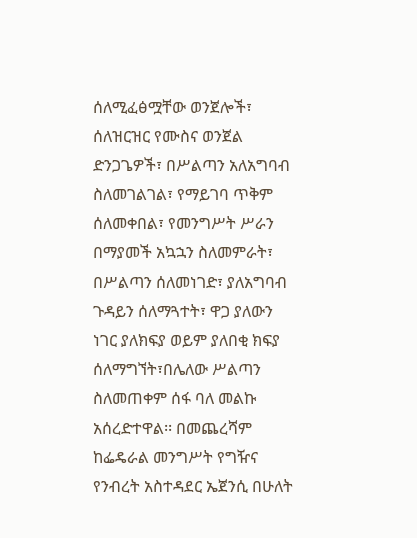ሰለሚፈፅሟቸው ወንጀሎች፣ ሰለዝርዝር የሙስና ወንጀል ድንጋጌዎች፣ በሥልጣን አለአግባብ ስለመገልገል፣ የማይገባ ጥቅም ሰለመቀበል፣ የመንግሥት ሥራን በማያመች አኳኋን ስለመምራት፣ በሥልጣን ሰለመነገድ፣ ያለአግባብ ጉዳይን ሰለማጓተት፣ ዋጋ ያለውን ነገር ያለክፍያ ወይም ያለበቂ ክፍያ ሰለማግኘት፣በሌለው ሥልጣን ስለመጠቀም ሰፋ ባለ መልኩ አሰረድተዋል፡፡ በመጨረሻም ከፌዴራል መንግሥት የግዥና የንብረት አስተዳደር ኤጀንሲ በሁለት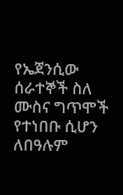የኤጀንሲው ሰራተኞች ስለ ሙስና ግጥሞች የተነበቡ ሲሆን ለበዓሉም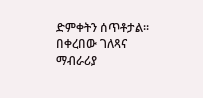ድምቀትን ሰጥቶታል፡፡ በቀረበው ገለጻና ማብራሪያ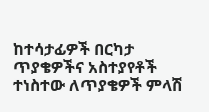ከተሳታፊዎች በርካታ ጥያቄዎችና አስተያየቶች ተነስተው ለጥያቄዎች ምላሽ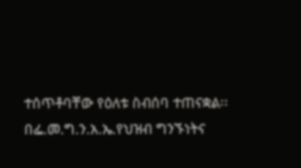ተሰጥቶባቸው የዕለቱ ስብሰባ ተጠናቋል፡፡ በፌ.መ.ግ.ን.አ.ኤ.የህዝብ ግንኙነትና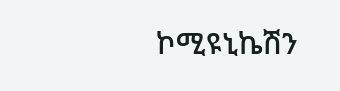ኮሚዩኒኬሽን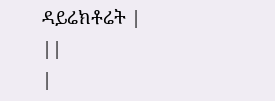ዳይሬክቶሬት |
||
|